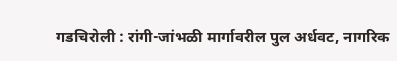गडचिरोली : रांगी-जांभळी मार्गावरील पुल अर्धवट, नागरिक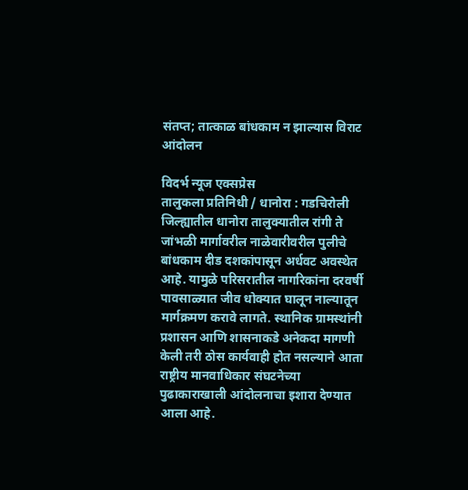संतप्त; तात्काळ बांधकाम न झाल्यास विराट आंदोलन

विदर्भ न्यूज एक्सप्रेस
तालुकला प्रतिनिधी / धानोरा : गडचिरोली जिल्ह्यातील धानोरा तालुक्यातील रांगी ते जांभळी मार्गावरील नाळेवारीवरील पुलीचे बांधकाम दीड दशकांपासून अर्धवट अवस्थेत आहे. यामुळे परिसरातील नागरिकांना दरवर्षी पावसाळ्यात जीव धोक्यात घालून नाल्यातून मार्गक्रमण करावे लागते. स्थानिक ग्रामस्थांनी प्रशासन आणि शासनाकडे अनेकदा मागणी केली तरी ठोस कार्यवाही होत नसल्याने आता राष्ट्रीय मानवाधिकार संघटनेच्या पुढाकाराखाली आंदोलनाचा इशारा देण्यात आला आहे.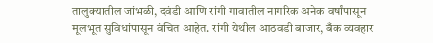तालुक्यातील जांभळी, दवंडी आणि रांगी गावातील नागरिक अनेक वर्षांपासून मूलभूत सुविधांपासून वंचित आहेत. रांगी येथील आठवडी बाजार, बँक व्यवहार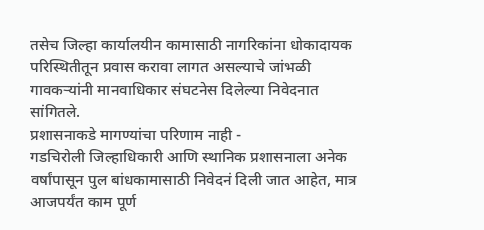तसेच जिल्हा कार्यालयीन कामासाठी नागरिकांना धोकादायक परिस्थितीतून प्रवास करावा लागत असल्याचे जांभळी गावकऱ्यांनी मानवाधिकार संघटनेस दिलेल्या निवेदनात सांगितले.
प्रशासनाकडे मागण्यांचा परिणाम नाही -
गडचिरोली जिल्हाधिकारी आणि स्थानिक प्रशासनाला अनेक वर्षांपासून पुल बांधकामासाठी निवेदनं दिली जात आहेत, मात्र आजपर्यंत काम पूर्ण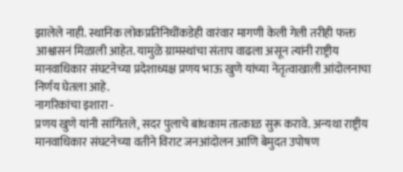झालेले नाही. स्थानिक लोकप्रतिनिधींकडेही वारंवार मागणी केली गेली तरीही फक्त आश्वासनं मिळाली आहेत. यामुळे ग्रामस्थांचा संताप वाढला असून त्यांनी राष्ट्रीय मानवाधिकार संघटनेच्या प्रदेशाध्यक्ष प्रणय भाऊ खुणे यांच्या नेतृत्वाखाली आंदोलनाचा निर्णय घेतला आहे.
नागरिकांचा इशारा -
प्रणय खुणे यांनी सांगितले, सदर पुलाचे बांधकाम तात्काळ सुरू करावे. अन्यथा राष्ट्रीय मानवाधिकार संघटनेच्या वतीने विराट जनआंदोलन आणि बेमुदत उपोषण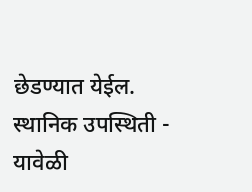छेडण्यात येईल.
स्थानिक उपस्थिती -
यावेळी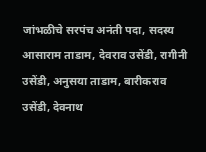जांभळीचे सरपंच अनंती पदा, सदस्य आसाराम ताडाम, देवराव उसेंडी, रागीनी उसेंडी, अनुसया ताडाम, बारीकराव उसेंडी, देवनाथ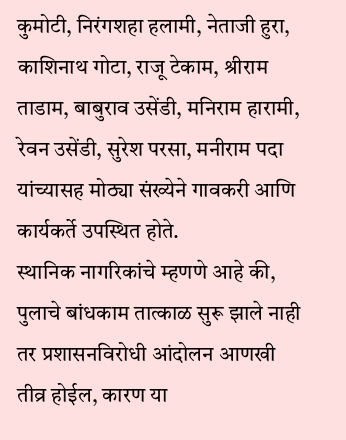कुमोटी, निरंगशहा हलामी, नेताजी हुरा, काशिनाथ गोटा, राजू टेकाम, श्रीराम ताडाम, बाबुराव उसेंडी, मनिराम हारामी, रेवन उसेंडी, सुरेश परसा, मनीराम पदा यांच्यासह मोठ्या संख्येने गावकरी आणि कार्यकर्ते उपस्थित होते.
स्थानिक नागरिकांचे म्हणणे आहे की, पुलाचे बांधकाम तात्काळ सुरू झाले नाही तर प्रशासनविरोधी आंदोलन आणखी तीव्र होईल, कारण या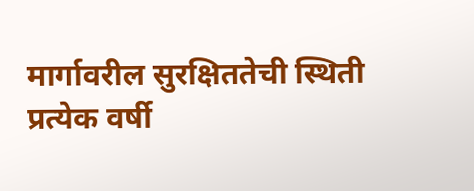मार्गावरील सुरक्षिततेची स्थिती प्रत्येक वर्षी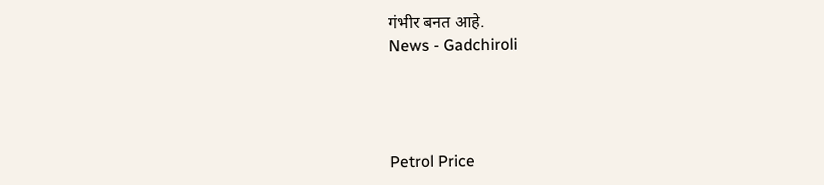गंभीर बनत आहे.
News - Gadchiroli




Petrol Price